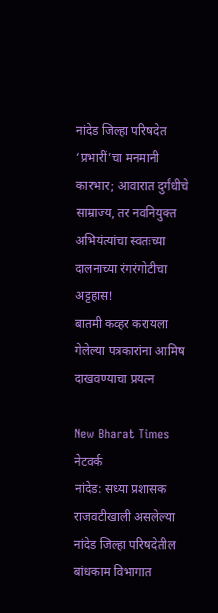नांदेड जिल्हा परिषदेत ‘प्रभारीं’चा मनमानी कारभार; आवारात दुर्गंधीचे साम्राज्य, तर नवनियुक्त अभियंत्यांचा स्वतःच्या दालनाच्या रंगरंगोटीचा अट्टहास!
बातमी कव्हर करायला गेलेल्या पत्रकारांना आमिष दाखवण्याचा प्रयत्न

New Bharat Times नेटवर्क
नांदेड: सध्या प्रशासक राजवटीखाली असलेल्या नांदेड जिल्हा परिषदेतील बांधकाम विभागात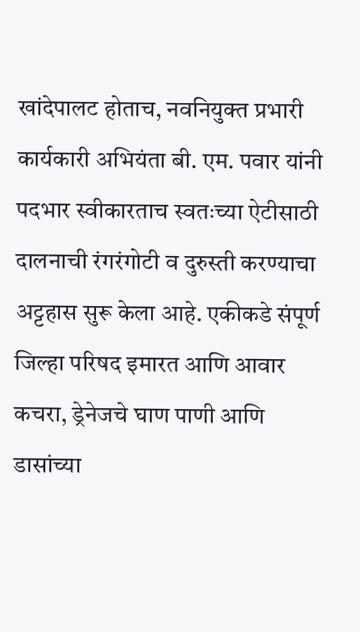खांदेपालट होताच, नवनियुक्त प्रभारी कार्यकारी अभियंता बी. एम. पवार यांनी पदभार स्वीकारताच स्वतःच्या ऐटीसाठी दालनाची रंगरंगोटी व दुरुस्ती करण्याचा अट्टहास सुरू केला आहे. एकीकडे संपूर्ण जिल्हा परिषद इमारत आणि आवार कचरा, ड्रेनेजचे घाण पाणी आणि डासांच्या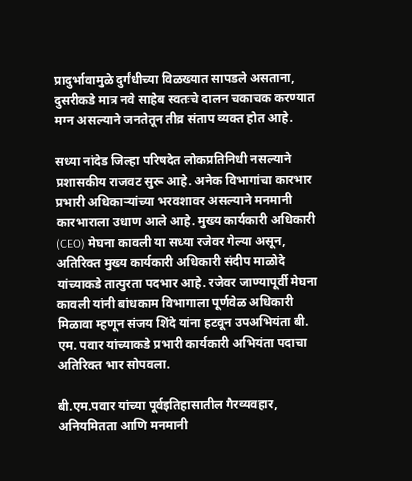प्रादुर्भावामुळे दुर्गंधीच्या विळख्यात सापडले असताना, दुसरीकडे मात्र नवे साहेब स्वतःचे दालन चकाचक करण्यात मग्न असल्याने जनतेतून तीव्र संताप व्यक्त होत आहे.

सध्या नांदेड जिल्हा परिषदेत लोकप्रतिनिधी नसल्याने प्रशासकीय राजवट सुरू आहे. अनेक विभागांचा कारभार प्रभारी अधिकाऱ्यांच्या भरवशावर असल्याने मनमानी कारभाराला उधाण आले आहे. मुख्य कार्यकारी अधिकारी (CEO) मेघना कावली या सध्या रजेवर गेल्या असून, अतिरिक्त मुख्य कार्यकारी अधिकारी संदीप माळोदे यांच्याकडे तात्पुरता पदभार आहे. रजेवर जाण्यापूर्वी मेघना कावली यांनी बांधकाम विभागाला पूर्णवेळ अधिकारी मिळावा म्हणून संजय शिंदे यांना हटवून उपअभियंता बी. एम. पवार यांच्याकडे प्रभारी कार्यकारी अभियंता पदाचा अतिरिक्त भार सोपवला.

बी.एम.पवार यांच्या पूर्वइतिहासातील गैरव्यवहार, अनियमितता आणि मनमानी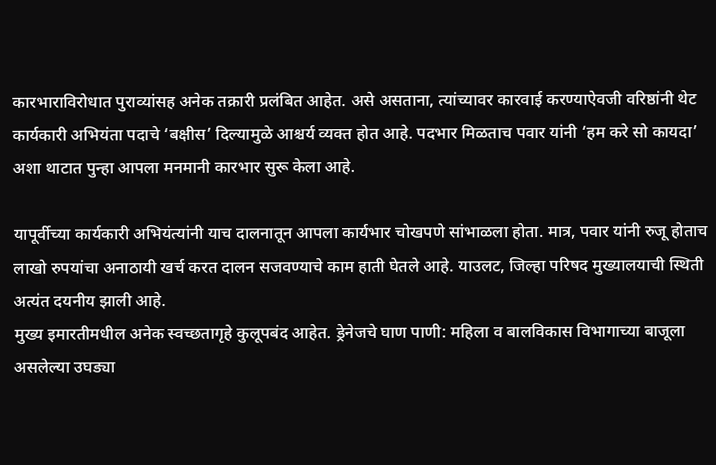कारभाराविरोधात पुराव्यांसह अनेक तक्रारी प्रलंबित आहेत. असे असताना, त्यांच्यावर कारवाई करण्याऐवजी वरिष्ठांनी थेट कार्यकारी अभियंता पदाचे ‘बक्षीस’ दिल्यामुळे आश्चर्य व्यक्त होत आहे. पदभार मिळताच पवार यांनी ‘हम करे सो कायदा’ अशा थाटात पुन्हा आपला मनमानी कारभार सुरू केला आहे.

यापूर्वीच्या कार्यकारी अभियंत्यांनी याच दालनातून आपला कार्यभार चोखपणे सांभाळला होता. मात्र, पवार यांनी रुजू होताच लाखो रुपयांचा अनाठायी खर्च करत दालन सजवण्याचे काम हाती घेतले आहे. याउलट, जिल्हा परिषद मुख्यालयाची स्थिती अत्यंत दयनीय झाली आहे.
मुख्य इमारतीमधील अनेक स्वच्छतागृहे कुलूपबंद आहेत. ड्रेनेजचे घाण पाणी: महिला व बालविकास विभागाच्या बाजूला असलेल्या उघड्या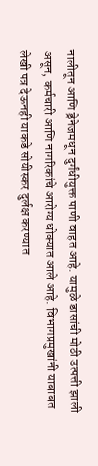नालीतून आणि ड्रेनेजमधून दुर्गंधीयुक्त पाणी वाहत आहे. यामुळे डासांची मोठी उत्पत्ती झाली असून, कर्मचारी आणि नागरिकांचे आरोग्य धोक्यात आले आहे. विभागप्रमुखांनी याबाबत लेखी पत्र देऊनही याकडे सोयीस्कर दुर्लक्ष करण्यात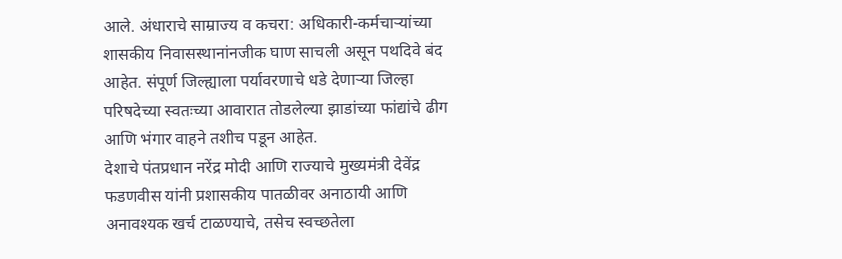आले. अंधाराचे साम्राज्य व कचरा: अधिकारी-कर्मचाऱ्यांच्या शासकीय निवासस्थानांनजीक घाण साचली असून पथदिवे बंद आहेत. संपूर्ण जिल्ह्याला पर्यावरणाचे धडे देणाऱ्या जिल्हा परिषदेच्या स्वतःच्या आवारात तोडलेल्या झाडांच्या फांद्यांचे ढीग आणि भंगार वाहने तशीच पडून आहेत.
देशाचे पंतप्रधान नरेंद्र मोदी आणि राज्याचे मुख्यमंत्री देवेंद्र फडणवीस यांनी प्रशासकीय पातळीवर अनाठायी आणि अनावश्यक खर्च टाळण्याचे, तसेच स्वच्छतेला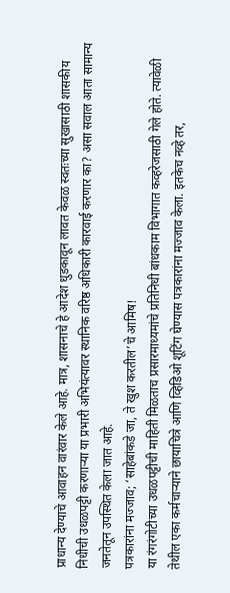प्राधान्य देण्याचे आवाहन वारंवार केले आहे. मात्र, शासनाचे हे आदेश धुडकावून लावत केवळ स्वतःच्या सुखासाठी शासकीय निधीची उधळपट्टी करणाऱ्या या प्रभारी अभियंत्यावर स्थानिक वरिष्ठ अधिकारी कारवाई करणार का? असा सवाल आता सामान्य जनतेतून उपस्थित केला जात आहे.
पत्रकारांना मज्जाव; ‘साहेबांकडे जा, ते खुश करतील’चे आमिष!
या रंगरंगोटीच्या उधळपट्टीची माहिती मिळताच प्रसारमाध्यमांचे प्रतिनिधी बांधकाम विभागात कव्हरेजसाठी गेले होते. त्यावेळी तेथील एका कर्मचाऱ्याने छायाचित्रे आणि व्हिडिओ शूटिंग घेण्यास पत्रकारांना मज्जाव केला. इतकेच नव्हे तर,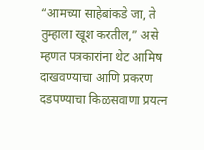“आमच्या साहेबांकडे जा, ते तुम्हाला खूश करतील,” असे म्हणत पत्रकारांना थेट आमिष दाखवण्याचा आणि प्रकरण दडपण्याचा किळसवाणा प्रयत्न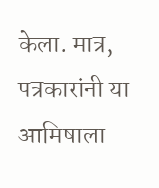केला. मात्र, पत्रकारांनी या आमिषाला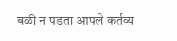बळी न पडता आपले कर्तव्य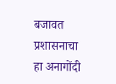बजावत प्रशासनाचा हा अनागोंदी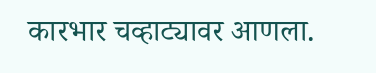कारभार चव्हाट्यावर आणला.